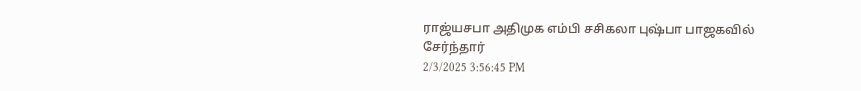ராஜ்யசபா அதிமுக எம்பி சசிகலா புஷ்பா பாஜகவில் சேர்ந்தார்
2/3/2025 3:56:45 PM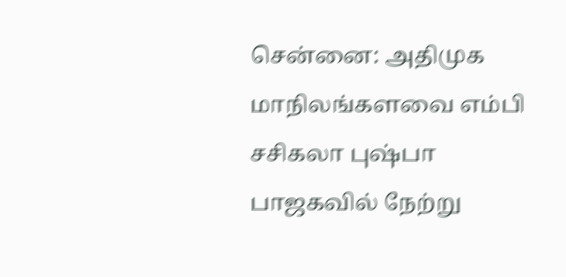சென்னை: அதிமுக மாநிலங்களவை எம்பி சசிகலா புஷ்பா பாஜகவில் நேற்று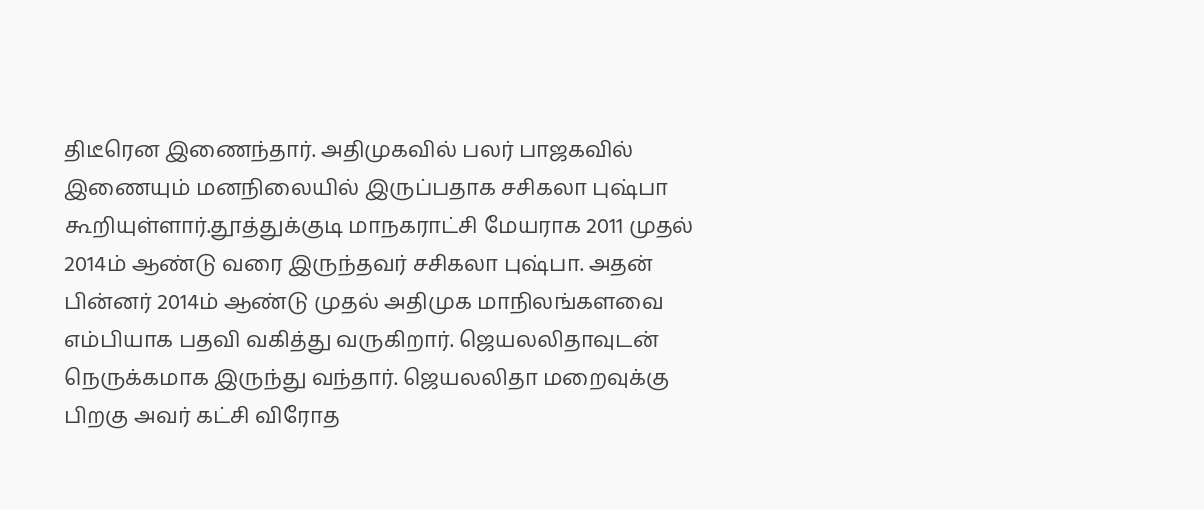திடீரென இணைந்தார். அதிமுகவில் பலர் பாஜகவில் இணையும் மனநிலையில் இருப்பதாக சசிகலா புஷ்பா கூறியுள்ளார்.தூத்துக்குடி மாநகராட்சி மேயராக 2011 முதல் 2014ம் ஆண்டு வரை இருந்தவர் சசிகலா புஷ்பா. அதன் பின்னர் 2014ம் ஆண்டு முதல் அதிமுக மாநிலங்களவை எம்பியாக பதவி வகித்து வருகிறார். ஜெயலலிதாவுடன் நெருக்கமாக இருந்து வந்தார். ஜெயலலிதா மறைவுக்கு பிறகு அவர் கட்சி விரோத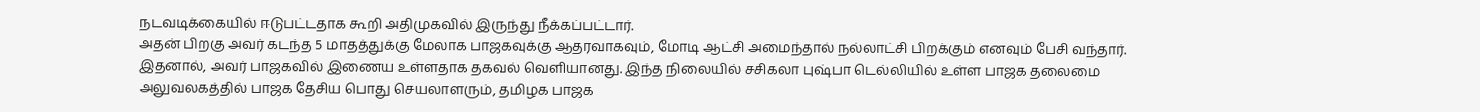நடவடிக்கையில் ஈடுபட்டதாக கூறி அதிமுகவில் இருந்து நீக்கப்பட்டார்.
அதன் பிறகு அவர் கடந்த 5 மாதத்துக்கு மேலாக பாஜகவுக்கு ஆதரவாகவும், மோடி ஆட்சி அமைந்தால் நல்லாட்சி பிறக்கும் எனவும் பேசி வந்தார். இதனால், அவர் பாஜகவில் இணைய உள்ளதாக தகவல் வெளியானது. இந்த நிலையில் சசிகலா புஷ்பா டெல்லியில் உள்ள பாஜக தலைமை அலுவலகத்தில் பாஜக தேசிய பொது செயலாளரும், தமிழக பாஜக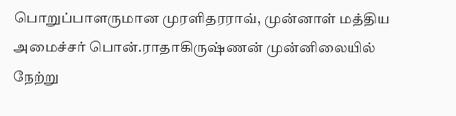பொறுப்பாளருமான முரளிதரராவ், முன்னாள் மத்திய அமைச்சர் பொன்.ராதாகிருஷ்ணன் முன்னிலையில் நேற்று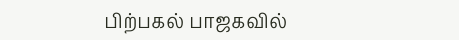பிற்பகல் பாஜகவில்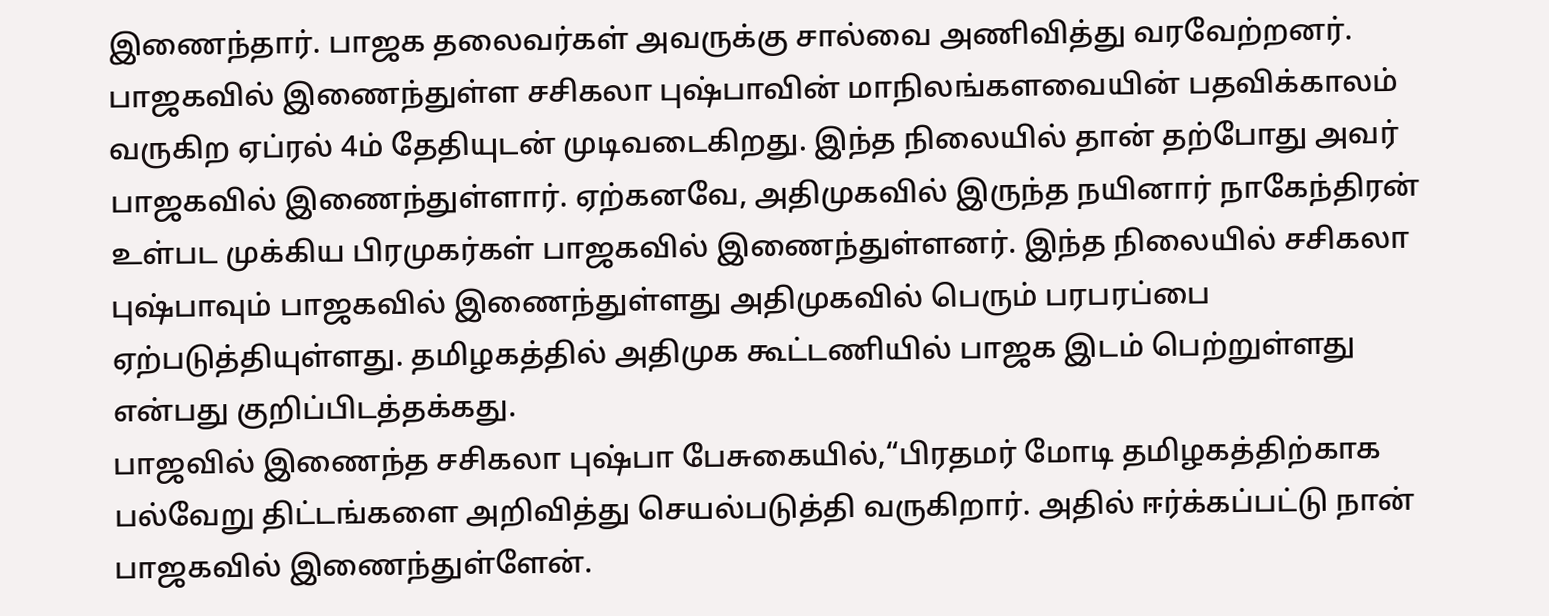இணைந்தார். பாஜக தலைவர்கள் அவருக்கு சால்வை அணிவித்து வரவேற்றனர்.
பாஜகவில் இணைந்துள்ள சசிகலா புஷ்பாவின் மாநிலங்களவையின் பதவிக்காலம் வருகிற ஏப்ரல் 4ம் தேதியுடன் முடிவடைகிறது. இந்த நிலையில் தான் தற்போது அவர் பாஜகவில் இணைந்துள்ளார். ஏற்கனவே, அதிமுகவில் இருந்த நயினார் நாகேந்திரன் உள்பட முக்கிய பிரமுகர்கள் பாஜகவில் இணைந்துள்ளனர். இந்த நிலையில் சசிகலா புஷ்பாவும் பாஜகவில் இணைந்துள்ளது அதிமுகவில் பெரும் பரபரப்பை ஏற்படுத்தியுள்ளது. தமிழகத்தில் அதிமுக கூட்டணியில் பாஜக இடம் பெற்றுள்ளது என்பது குறிப்பிடத்தக்கது.
பாஜவில் இணைந்த சசிகலா புஷ்பா பேசுகையில்,“பிரதமர் மோடி தமிழகத்திற்காக பல்வேறு திட்டங்களை அறிவித்து செயல்படுத்தி வருகிறார். அதில் ஈர்க்கப்பட்டு நான் பாஜகவில் இணைந்துள்ளேன்.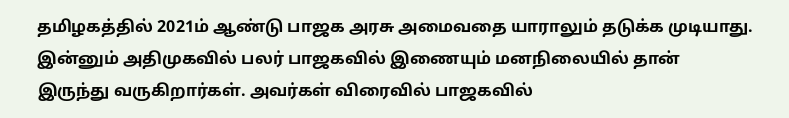தமிழகத்தில் 2021ம் ஆண்டு பாஜக அரசு அமைவதை யாராலும் தடுக்க முடியாது. இன்னும் அதிமுகவில் பலர் பாஜகவில் இணையும் மனநிலையில் தான் இருந்து வருகிறார்கள். அவர்கள் விரைவில் பாஜகவில்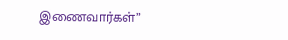இணைவார்கள்”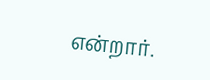என்றார்.